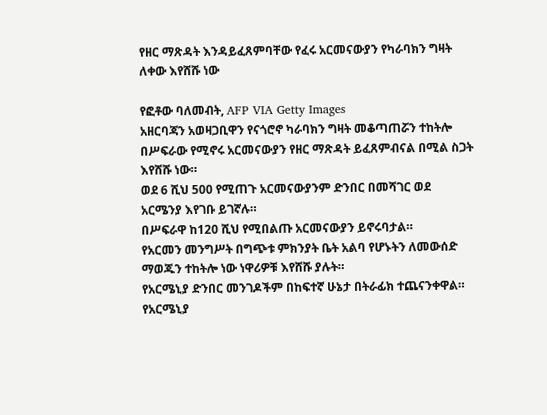የዘር ማጽዳት እንዳይፈጸምባቸው የፈሩ አርመናውያን የካራባክን ግዛት ለቀው እየሸሹ ነው

የፎቶው ባለመብት, AFP VIA Getty Images
አዘርባጃን አወዛጋቢዋን የናጎሮኖ ካራባክን ግዛት መቆጣጠሯን ተከትሎ በሥፍራው የሚኖሩ አርመናውያን የዘር ማጽዳት ይፈጸምብናል በሚል ስጋት እየሸሹ ነው።
ወደ 6 ሺህ 500 የሚጠጉ አርመናውያንም ድንበር በመሻገር ወደ አርሜንያ እየገቡ ይገኛሉ።
በሥፍራዋ ከ120 ሺህ የሚበልጡ አርመናውያን ይኖሩባታል።
የአርመን መንግሥት በግጭቱ ምክንያት ቤት አልባ የሆኑትን ለመውሰድ ማወጁን ተከትሎ ነው ነዋሪዎቹ እየሸሹ ያሉት።
የአርሜኒያ ድንበር መንገዶችም በከፍተኛ ሁኔታ በትራፊክ ተጨናንቀዋል።
የአርሜኒያ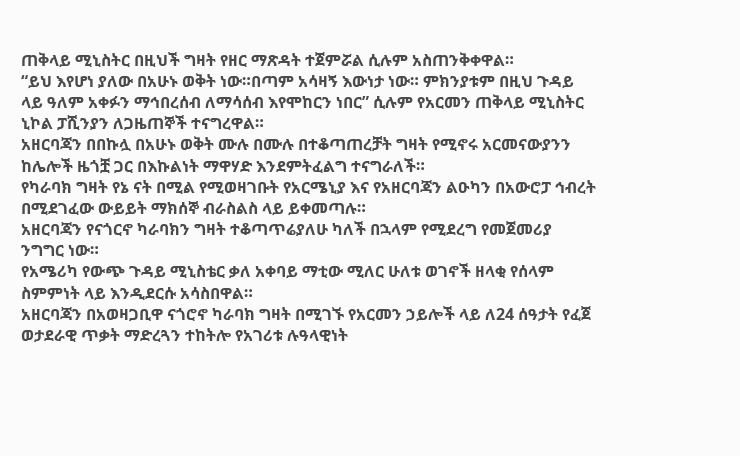ጠቅላይ ሚኒስትር በዚህች ግዛት የዘር ማጽዳት ተጀምሯል ሲሉም አስጠንቅቀዋል።
“ይህ እየሆነ ያለው በአሁኑ ወቅት ነው።በጣም አሳዛኝ እውነታ ነው። ምክንያቱም በዚህ ጉዳይ ላይ ዓለም አቀፉን ማኅበረሰብ ለማሳሰብ እየሞከርን ነበር” ሲሉም የአርመን ጠቅላይ ሚኒስትር ኒኮል ፓሺንያን ለጋዜጠኞች ተናግረዋል።
አዘርባጃን በበኩሏ በአሁኑ ወቅት ሙሉ በሙሉ በተቆጣጠረቻት ግዛት የሚኖሩ አርመናውያንን ከሌሎች ዜጎቿ ጋር በእኩልነት ማዋሃድ እንደምትፈልግ ተናግራለች።
የካራባክ ግዛት የኔ ናት በሚል የሚወዛገቡት የአርሜኒያ እና የአዘርባጃን ልዑካን በአውሮፓ ኅብረት በሚደገፈው ውይይት ማክሰኞ ብራስልስ ላይ ይቀመጣሉ።
አዘርባጃን የናጎርኖ ካራባክን ግዛት ተቆጣጥሬያለሁ ካለች በኋላም የሚደረግ የመጀመሪያ ንግግር ነው።
የአሜሪካ የውጭ ጉዳይ ሚኒስቴር ቃለ አቀባይ ማቲው ሚለር ሁለቱ ወገኖች ዘላቂ የሰላም ስምምነት ላይ እንዲደርሱ አሳስበዋል።
አዘርባጃን በአወዛጋቢዋ ናጎሮኖ ካራባክ ግዛት በሚገኙ የአርመን ኃይሎች ላይ ለ24 ሰዓታት የፈጀ ወታደራዊ ጥቃት ማድረጓን ተከትሎ የአገሪቱ ሉዓላዊነት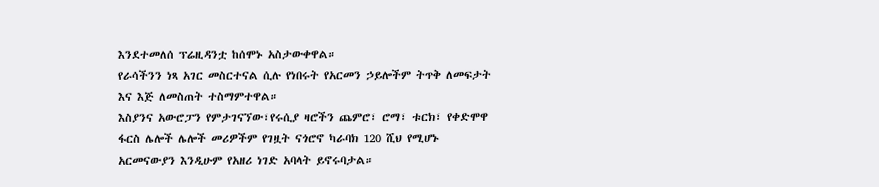እንደተመለሰ ፕሬዚዳንቷ ከሰሞኑ አስታውቀዋል።
የራሳችንን ነጻ አገር መስርተናል ሲሉ የነበሩት የአርመን ኃይሎችም ትጥቅ ለመፍታት እና እጅ ለመስጠት ተስማምተዋል።
እስያንና አውሮፓን የምታገናኘው፣የሩሲያ ዛሮችን ጨምሮ፣ ሮማ፣ ቱርክ፣ የቀድሞዋ ፋርስ ሌሎች ሌሎች መሪዎችም የገዟት ናጎሮኖ ካራባክ 120 ሺህ የሚሆኑ አርመናውያን እንዲሁም የአዘሪ ነገድ አባላት ይኖሩባታል።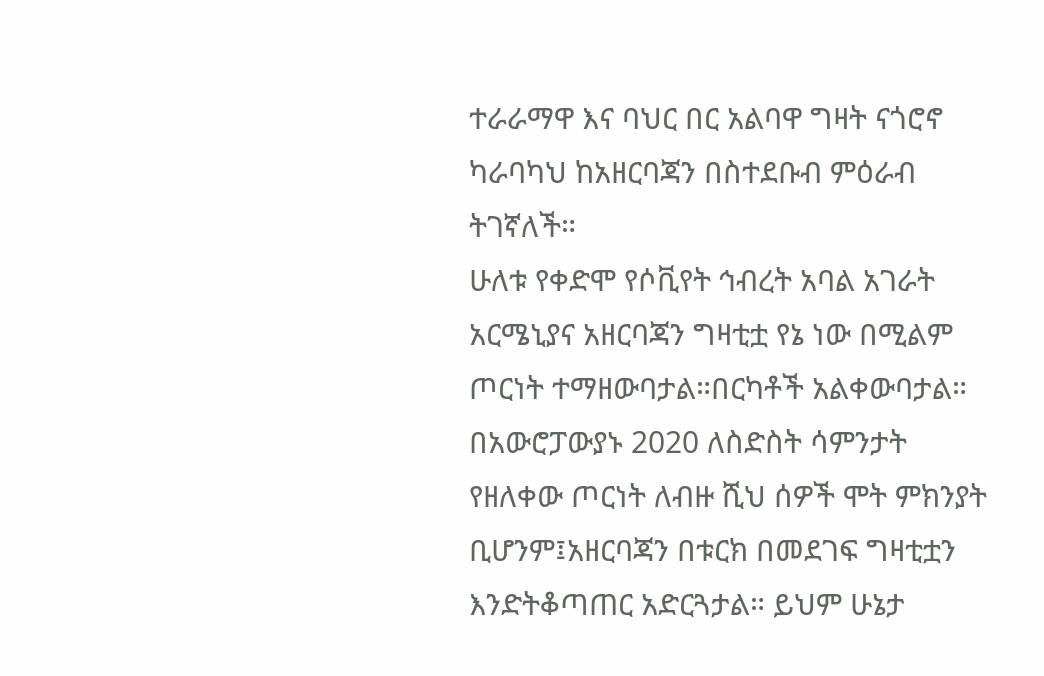ተራራማዋ እና ባህር በር አልባዋ ግዛት ናጎሮኖ ካራባካህ ከአዘርባጃን በስተደቡብ ምዕራብ ትገኛለች።
ሁለቱ የቀድሞ የሶቪየት ኅብረት አባል አገራት አርሜኒያና አዘርባጃን ግዛቲቷ የኔ ነው በሚልም ጦርነት ተማዘውባታል።በርካቶች አልቀውባታል።
በአውሮፓውያኑ 2020 ለስድስት ሳምንታት የዘለቀው ጦርነት ለብዙ ሺህ ሰዎች ሞት ምክንያት ቢሆንም፤አዘርባጃን በቱርክ በመደገፍ ግዛቲቷን እንድትቆጣጠር አድርጓታል። ይህም ሁኔታ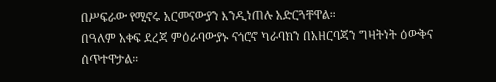በሥፍራው የሚኖሩ አርመናውያን እንዲነጠሉ አድርጓቸዋል።
በዓለም አቀፍ ደረጃ ምዕራባውያኑ ናጎሮኖ ካራባክን በአዘርባጃን ግዛትነት ዕውቅና ሰጥተዋታል።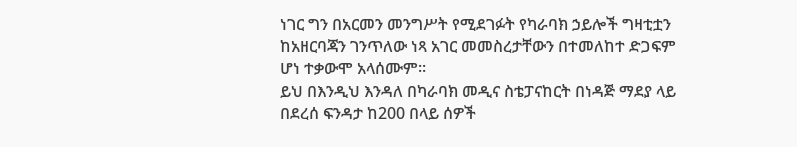ነገር ግን በአርመን መንግሥት የሚደገፉት የካራባክ ኃይሎች ግዛቲቷን ከአዘርባጃን ገንጥለው ነጻ አገር መመስረታቸውን በተመለከተ ድጋፍም ሆነ ተቃውሞ አላሰሙም።
ይህ በእንዲህ እንዳለ በካራባክ መዲና ስቴፓናከርት በነዳጅ ማደያ ላይ በደረሰ ፍንዳታ ከ200 በላይ ሰዎች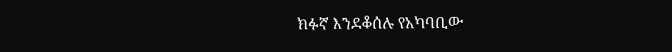ክፉኛ እንደቆሰሉ የአካባቢው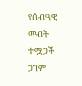የሰብዓዊ መብት ተሟጋች ጋገም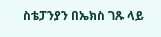ስቴፓንያን በኤክስ ገጹ ላይ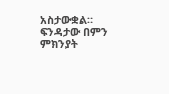አስታውቋል።
ፍንዳታው በምን ምክንያት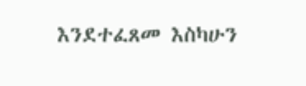እንደተፈጸመ እስካሁን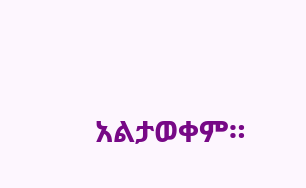አልታወቀም።